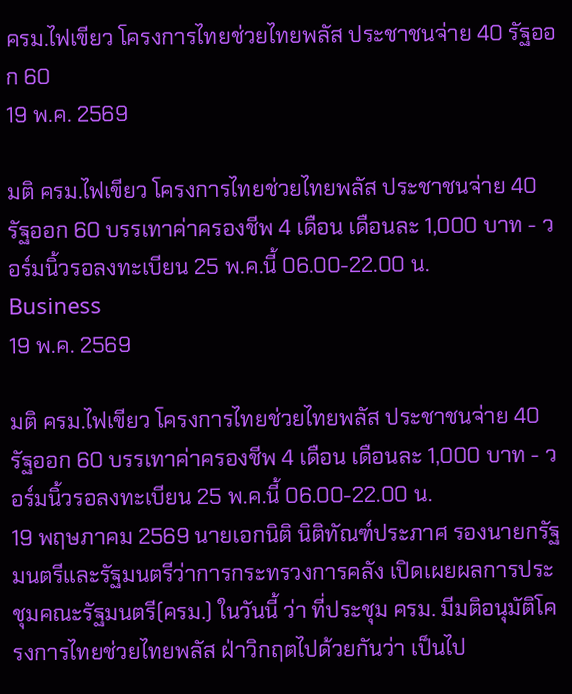ครม.ไฟเขียว โครงการไทยช่วยไทยพลัส ประชาชนจ่าย 40 รัฐออก 60
19 พ.ค. 2569

มติ ครม.ไฟเขียว โครงการไทยช่วยไทยพลัส ประชาชนจ่าย 40 รัฐออก 60 บรรเทาค่าครองชีพ 4 เดือน เดือนละ 1,000 บาท - วอร์มนิ้วรอลงทะเบียน 25 พ.ค.นี้ 06.00-22.00 น.
Business
19 พ.ค. 2569

มติ ครม.ไฟเขียว โครงการไทยช่วยไทยพลัส ประชาชนจ่าย 40 รัฐออก 60 บรรเทาค่าครองชีพ 4 เดือน เดือนละ 1,000 บาท - วอร์มนิ้วรอลงทะเบียน 25 พ.ค.นี้ 06.00-22.00 น.
19 พฤษภาคม 2569 นายเอกนิติ นิติทัณฑ์ประภาศ รองนายกรัฐมนตรีและรัฐมนตรีว่าการกระทรวงการคลัง เปิดเผยผลการประชุมคณะรัฐมนตรี(ครม.) ในวันนี้ ว่า ที่ประชุม ครม. มีมติอนุมัติโครงการไทยช่วยไทยพลัส ฝ่าวิกฤตไปด้วยกันว่า เป็นไป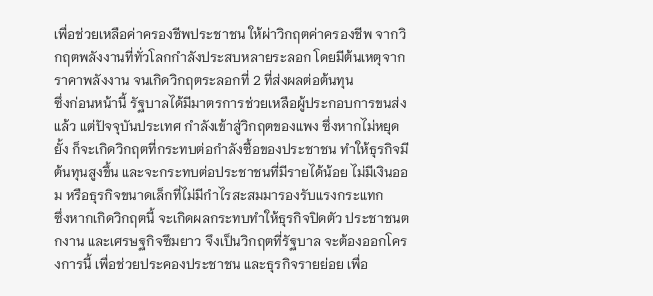เพื่อช่วยเหลือค่าครองชีพประชาชน ให้ผ่าวิกฤตค่าครองชีพ จากวิกฤตพลังงานที่ทั่วโลกกำลังประสบหลายระลอก โดยมีต้นเหตุจากราคาพลังงาน จนเกิดวิกฤตระลอกที่ 2 ที่ส่งผลต่อต้นทุน
ซึ่งก่อนหน้านี้ รัฐบาลได้มีมาตรการช่วยเหลือผู้ประกอบการขนส่งแล้ว แต่ปัจจุบันประเทศ กำลังเข้าสู่วิกฤตของแพง ซึ่งหากไม่หยุดยั้ง ก็จะเกิดวิกฤตที่กระทบต่อกำลังซื้อของประชาชน ทำให้ธุรกิจมีต้นทุนสูงขึ้น และจะกระทบต่อประชาชนที่มีรายได้น้อย ไม่มีเงินออม หรือธุรกิจขนาดเล็กที่ไม่มีกำไรสะสมมารองรับแรงกระแทก
ซึ่งหากเกิดวิกฤตนี้ จะเกิดผลกระทบทำให้ธุรกิจปิดตัว ประชาชนตกงาน และเศรษฐกิจซึมยาว จึงเป็นวิกฤตที่รัฐบาล จะต้องออกโครงการนี้ เพื่อช่วยประคองประชาชน และธุรกิจรายย่อย เพื่อ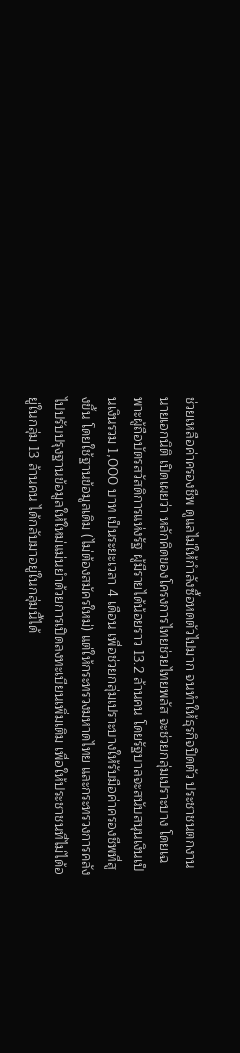ช่วยเหลือค่าครองชีพ ดูแลไม่ให้กำลังซื้อหดตัวไปมาก จนทำให้ธุรกิจปิดตัว ประชาชนตกงาน
นายเอกนิติ เปิดเผยว่า หลักคิดของโครงการไทยช่วยไทยพลัส จะช่วยกลุ่มเปราะบาง โดยเฉพาะผู้ถือบัตรสวัสดิการแห่งรัฐ ผู้มีรายได้น้อยราว 13.2 ล้านคน โดยรัฐบาลจะสนับสนุนเงินเป็นเงินรวม 1,000 บาท เป็นระยะเวลา 4 เดือน เพื่อช่วยกลุ่มเปราะบางให้รับมือค่าครองชีพที่สูงขึ้น โดยใช้ฐานข้อมูลเดิม (ไม่ต้องสมัครใหม่) แต่ให้กระทรวงมหาดไทย และกระทรวงการคลัง ไปปรับปรุงฐานข้อมูลให้ใหม่แม่นยำด้วยการเปิดลงทะเบียนเพิ่มเติม เพื่อให้ประชาชนที่ไม่ได้อยู่ในกลุ่ม 13 ล้านคน ได้กลับมาอยู่ในกลุ่มนี้ได้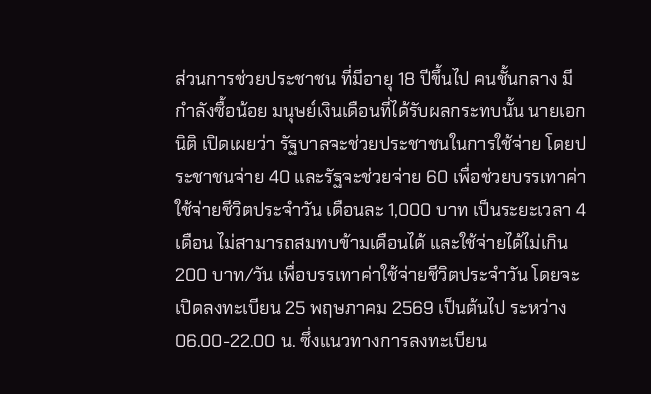ส่วนการช่วยประชาชน ที่มีอายุ 18 ปีขึ้นไป คนชั้นกลาง มีกำลังซื้อน้อย มนุษย์เงินเดือนที่ได้รับผลกระทบนั้น นายเอกนิติ เปิดเผยว่า รัฐบาลจะช่วยประชาชนในการใช้จ่าย โดยประชาชนจ่าย 40 และรัฐจะช่วยจ่าย 60 เพื่อช่วยบรรเทาค่าใช้จ่ายชีวิตประจำวัน เดือนละ 1,000 บาท เป็นระยะเวลา 4 เดือน ไม่สามารถสมทบข้ามเดือนได้ และใช้จ่ายได้ไม่เกิน 200 บาท/วัน เพื่อบรรเทาค่าใช้จ่ายชีวิตประจำวัน โดยจะเปิดลงทะเบียน 25 พฤษภาคม 2569 เป็นต้นไป ระหว่าง 06.00-22.00 น. ซึ่งแนวทางการลงทะเบียน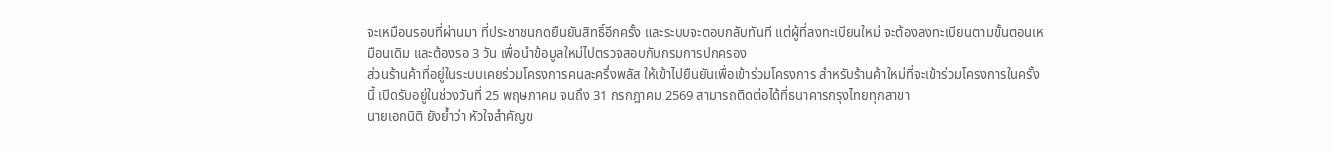จะเหมือนรอบที่ผ่านมา ที่ประชาชนกดยืนยันสิทธิ์อีกครั้ง และระบบจะตอบกลับทันที แต่ผู้ที่ลงทะเบียนใหม่ จะต้องลงทะเบียนตามขั้นตอนเหมือนเดิม และต้องรอ 3 วัน เพื่อนำข้อมูลใหม่ไปตรวจสอบกับกรมการปกครอง
ส่วนร้านค้าที่อยู่ในระบบเคยร่วมโครงการคนละครึ่งพลัส ให้เข้าไปยืนยันเพื่อเข้าร่วมโครงการ สำหรับร้านค้าใหม่ที่จะเข้าร่วมโครงการในครั้งนี้ เปิดรับอยู่ในช่วงวันที่ 25 พฤษภาคม จนถึง 31 กรกฎาคม 2569 สามารถติดต่อได้ที่ธนาคารกรุงไทยทุกสาขา
นายเอกนิติ ยังย้ำว่า หัวใจสำคัญข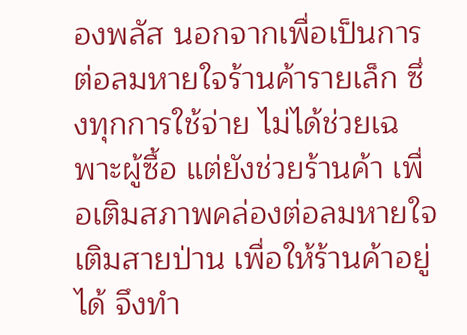องพลัส นอกจากเพื่อเป็นการต่อลมหายใจร้านค้ารายเล็ก ซึ่งทุกการใช้จ่าย ไม่ได้ช่วยเฉพาะผู้ซื้อ แต่ยังช่วยร้านค้า เพื่อเติมสภาพคล่องต่อลมหายใจ เติมสายป่าน เพื่อให้ร้านค้าอยู่ได้ จึงทำ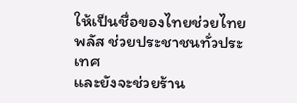ให้เป็นชื่อของไทยช่วยไทยพลัส ช่วยประชาชนทั่วประเทศ
และยังจะช่วยร้าน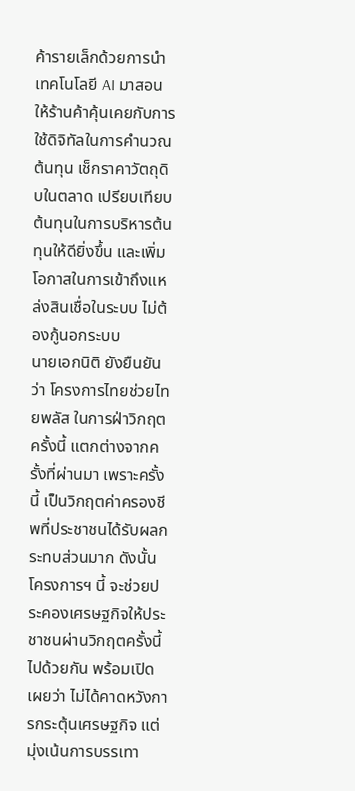ค้ารายเล็กด้วยการนำเทคโนโลยี AI มาสอน ให้ร้านค้าคุ้นเคยกับการใช้ดิจิทัลในการคำนวณต้นทุน เช็กราคาวัตถุดิบในตลาด เปรียบเทียบต้นทุนในการบริหารต้นทุนให้ดียิ่งขึ้น และเพิ่มโอกาสในการเข้าถึงแหล่งสินเชื่อในระบบ ไม่ต้องกู้นอกระบบ
นายเอกนิติ ยังยืนยันว่า โครงการไทยช่วยไทยพลัส ในการฝ่าวิกฤตครั้งนี้ แตกต่างจากครั้งที่ผ่านมา เพราะครั้งนี้ เป็นวิกฤตค่าครองชีพที่ประชาชนได้รับผลกระทบส่วนมาก ดังนั้น โครงการฯ นี้ จะช่วยประคองเศรษฐกิจให้ประชาชนผ่านวิกฤตครั้งนี้ไปด้วยกัน พร้อมเปิดเผยว่า ไม่ได้คาดหวังการกระตุ้นเศรษฐกิจ แต่มุ่งเน้นการบรรเทา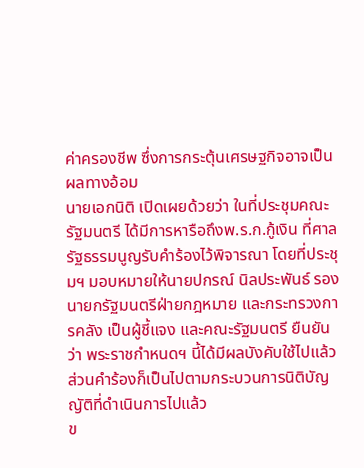ค่าครองชีพ ซึ่งการกระตุ้นเศรษฐกิจอาจเป็นผลทางอ้อม
นายเอกนิติ เปิดเผยด้วยว่า ในที่ประชุมคณะรัฐมนตรี ได้มีการหารือถึงพ.ร.ก.กู้เงิน ที่ศาลรัฐธรรมนูญรับคำร้องไว้พิจารณา โดยที่ประชุมฯ มอบหมายให้นายปกรณ์ นิลประพันธ์ รองนายกรัฐมนตรีฝ่ายกฎหมาย และกระทรวงการคลัง เป็นผู้ชี้แจง และคณะรัฐมนตรี ยืนยันว่า พระราชกำหนดฯ นี้ได้มีผลบังคับใช้ไปแล้ว ส่วนคำร้องก็เป็นไปตามกระบวนการนิติบัญญัติที่ดำเนินการไปแล้ว
ข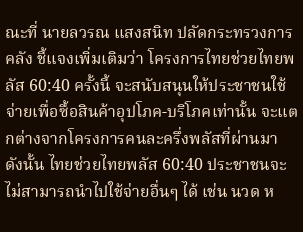ณะที่ นายลวรณ แสงสนิท ปลัดกระทรวงการคลัง ชี้แจงเพิ่มเติมว่า โครงการไทยช่วยไทยพลัส 60:40 ครั้งนี้ จะสนับสนุนให้ประชาชนใช้จ่ายเพื่อซื้อสินค้าอุปโภค-บริโภคเท่านั้น จะแตกต่างจากโครงการคนละครึ่งพลัสที่ผ่านมา ดังนั้น ไทยช่วยไทยพลัส 60:40 ประชาชนจะไม่สามารถนำไปใช้จ่ายอื่นๆ ได้ เช่น นวด ห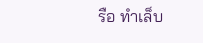รือ ทำเล็บ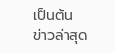เป็นต้น
ข่าวล่าสุด